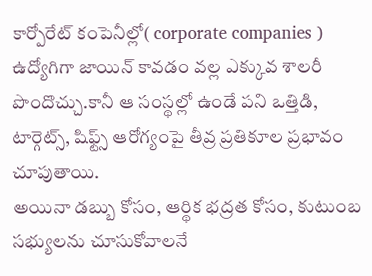కార్పోరేట్ కంపెనీల్లో( corporate companies ) ఉద్యోగిగా జాయిన్ కావడం వల్ల ఎక్కువ శాలరీ పొందొచ్చు.కానీ ఆ సంస్థల్లో ఉండే పని ఒత్తిడి, టార్గెట్స్, షిఫ్ట్స్ ఆరోగ్యంపై తీవ్ర ప్రతికూల ప్రభావం చూపుతాయి.
అయినా డబ్బు కోసం, ఆర్థిక భద్రత కోసం, కుటుంబ సభ్యులను చూసుకోవాలనే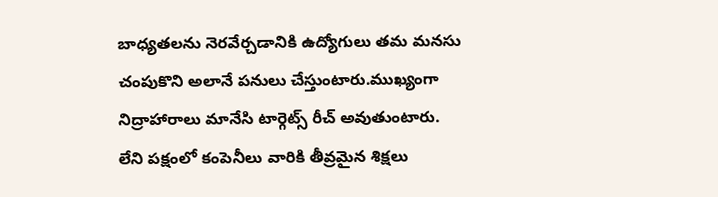బాధ్యతలను నెరవేర్చడానికి ఉద్యోగులు తమ మనసు చంపుకొని అలానే పనులు చేస్తుంటారు.ముఖ్యంగా నిద్రాహారాలు మానేసి టార్గెట్స్ రీచ్ అవుతుంటారు.
లేని పక్షంలో కంపెనీలు వారికి తీవ్రమైన శిక్షలు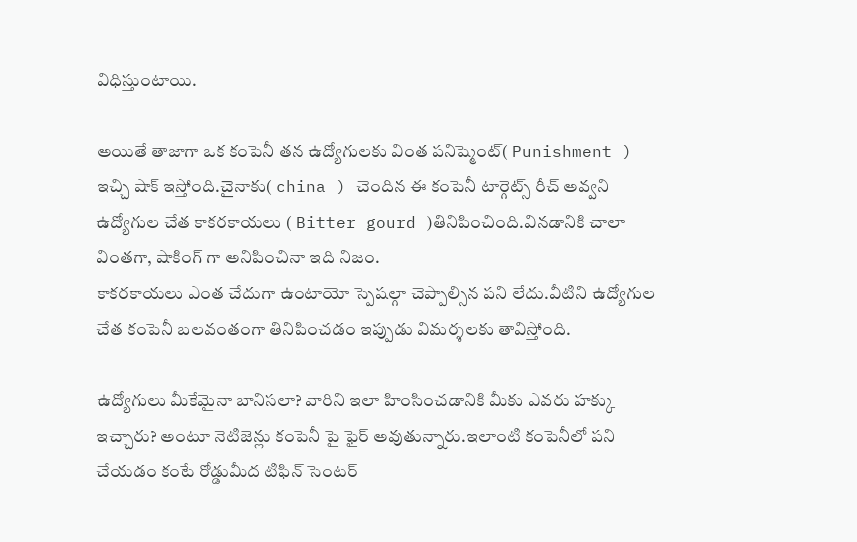విధిస్తుంటాయి.

అయితే తాజాగా ఒక కంపెనీ తన ఉద్యోగులకు వింత పనిష్మెంట్( Punishment ) ఇచ్చి షాక్ ఇస్తోంది.చైనాకు( china ) చెందిన ఈ కంపెనీ టార్గెట్స్ రీచ్ అవ్వని ఉద్యోగుల చేత కాకరకాయలు ( Bitter gourd )తినిపించింది.వినడానికి చాలా వింతగా, షాకింగ్ గా అనిపించినా ఇది నిజం.
కాకరకాయలు ఎంత చేదుగా ఉంటాయో స్పెషల్గా చెప్పాల్సిన పని లేదు.వీటిని ఉద్యోగుల చేత కంపెనీ బలవంతంగా తినిపించడం ఇప్పుడు విమర్శలకు తావిస్తోంది.

ఉద్యోగులు మీకేమైనా బానిసలా? వారిని ఇలా హింసించడానికి మీకు ఎవరు హక్కు ఇచ్చారు? అంటూ నెటిజెన్లు కంపెనీ పై ఫైర్ అవుతున్నారు.ఇలాంటి కంపెనీలో పని చేయడం కంటే రోడ్డుమీద టిఫిన్ సెంటర్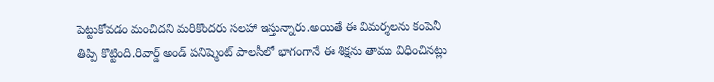పెట్టుకోవడం మంచిదని మరికొందరు సలహా ఇస్తున్నారు.అయితే ఈ విమర్శలను కంపెనీ తిప్పి కొట్టింది.రివార్డ్ అండ్ పనిష్మెంట్ పాలసీలో భాగంగానే ఈ శిక్షను తాము విధించినట్లు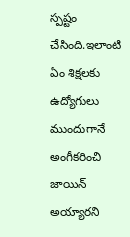స్పష్టం చేసింది.ఇలాంటి ఏం శిక్షలకు ఉద్యోగులు ముందుగానే అంగీకరించి జాయిన్ అయ్యారని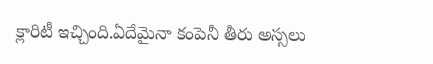క్లారిటీ ఇచ్చింది.ఏదేమైనా కంపెనీ తీరు అస్సలు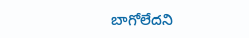బాగోలేదని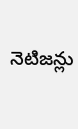నెటిజన్లు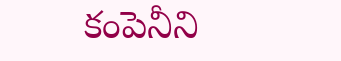కంపెనీని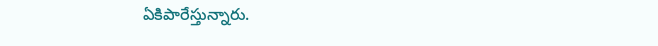ఏకిపారేస్తున్నారు.